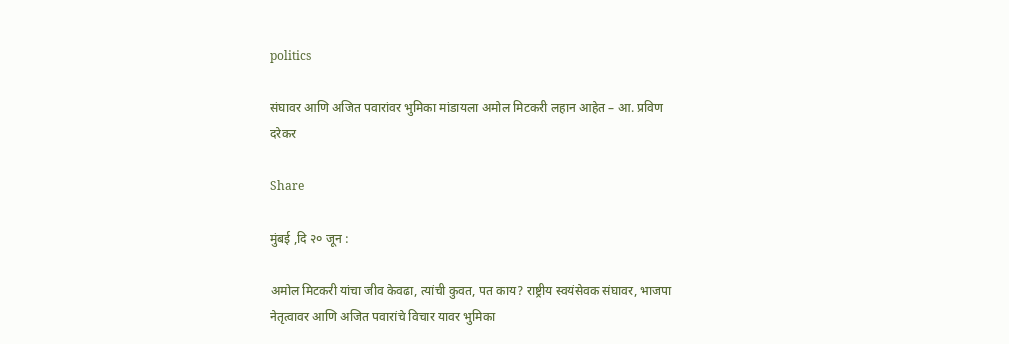politics

संघावर आणि अजित पवारांवर भुमिका मांडायला अमोल मिटकरी लहान आहेत – आ. प्रविण दरेकर

Share

मुंबई ,दि २० जून :

अमोल मिटकरी यांचा जीव केवढा, त्यांची कुवत, पत काय? राष्ट्रीय स्वयंसेवक संघावर, भाजपा नेतृत्वावर आणि अजित पवारांचे विचार यावर भुमिका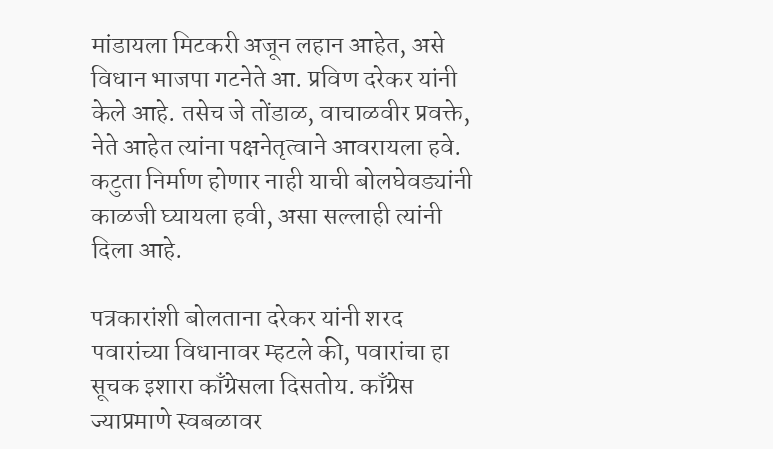मांडायला मिटकरी अजून लहान आहेत, असे विधान भाजपा गटनेते आ. प्रविण दरेकर यांनी केले आहे. तसेच जे तोंडाळ, वाचाळवीर प्रवक्ते, नेते आहेत त्यांना पक्षनेतृत्वाने आवरायला हवे. कटुता निर्माण होणार नाही याची बोलघेवड्यांनी काळजी घ्यायला हवी, असा सल्लाही त्यांनी दिला आहे.

पत्रकारांशी बोलताना दरेकर यांनी शरद पवारांच्या विधानावर म्हटले की, पवारांचा हा सूचक इशारा काँग्रेसला दिसतोय. काँग्रेस ज्याप्रमाणे स्वबळावर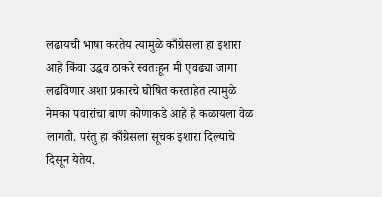लढायची भाषा करतेय त्यामुळे काँग्रेसला हा इशारा आहे किंवा उद्धव ठाकरे स्वतःहून मी एवढ्या जागा लढविणार अशा प्रकारचे घोषित करताहेत त्यामुळे नेमका पवारांचा बाण कोणाकडे आहे हे कळायला वेळ लागतो. परंतु हा काँग्रेसला सूचक इशारा दिल्याचे दिसून येतेय.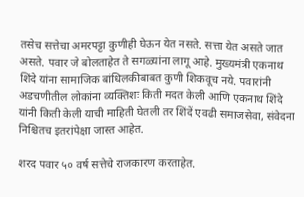तसेच सत्तेचा अमरपट्टा कुणीही घेऊन येत नसते. सत्ता येत असते जात असते. पवार जे बोलताहेत ते सगळ्यांना लागू आहे. मुख्यमंत्री एकनाथ शिंदे यांना सामाजिक बांधिलकीबाबत कुणी शिकवूच नये. पवारांनी अडचणीतील लोकांना व्यक्तिशः किती मदत केली आणि एकनाथ शिंदे यांनी किती केली याची माहिती घेतली तर शिंदें एवढी समाजसेवा, संवेदना निश्चितच इतरांपेक्षा जास्त आहेत.

शरद पवार ५० वर्ष सत्तेचे राजकारण करताहेत.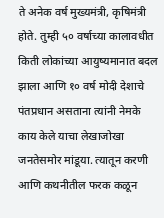ते अनेक वर्ष मुख्यमंत्री, कृषिमंत्री होते. तुम्ही ५० वर्षाच्या कालावधीत किती लोकांच्या आयुष्यमानात बदल झाला आणि १० वर्ष मोदी देशाचे पंतप्रधान असताना त्यांनी नेमके काय केले याचा लेखाजोखा जनतेसमोर मांडूया. त्यातून करणी आणि कथनीतील फरक कळून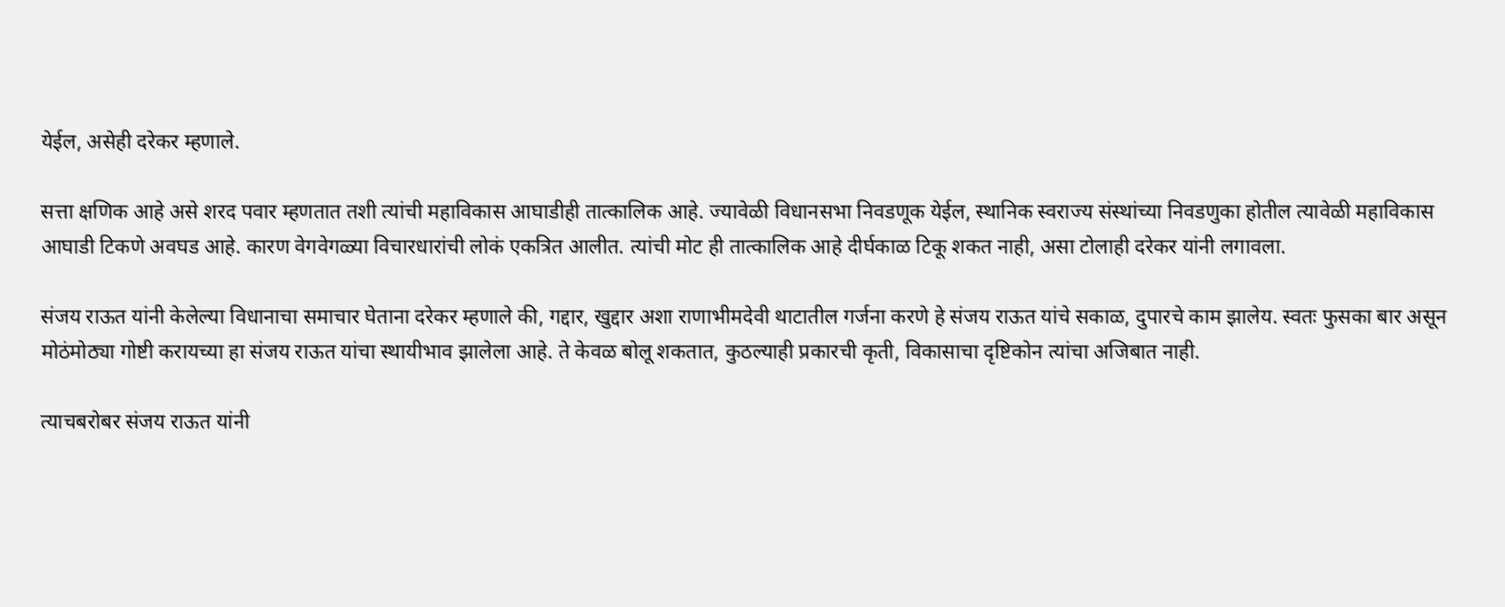येईल, असेही दरेकर म्हणाले.

सत्ता क्षणिक आहे असे शरद पवार म्हणतात तशी त्यांची महाविकास आघाडीही तात्कालिक आहे. ज्यावेळी विधानसभा निवडणूक येईल, स्थानिक स्वराज्य संस्थांच्या निवडणुका होतील त्यावेळी महाविकास आघाडी टिकणे अवघड आहे. कारण वेगवेगळ्या विचारधारांची लोकं एकत्रित आलीत. त्यांची मोट ही तात्कालिक आहे दीर्घकाळ टिकू शकत नाही, असा टोलाही दरेकर यांनी लगावला.

संजय राऊत यांनी केलेल्या विधानाचा समाचार घेताना दरेकर म्हणाले की, गद्दार, खुद्दार अशा राणाभीमदेवी थाटातील गर्जना करणे हे संजय राऊत यांचे सकाळ, दुपारचे काम झालेय. स्वतः फुसका बार असून मोठंमोठ्या गोष्टी करायच्या हा संजय राऊत यांचा स्थायीभाव झालेला आहे. ते केवळ बोलू शकतात, कुठल्याही प्रकारची कृती, विकासाचा दृष्टिकोन त्यांचा अजिबात नाही.

त्याचबरोबर संजय राऊत यांनी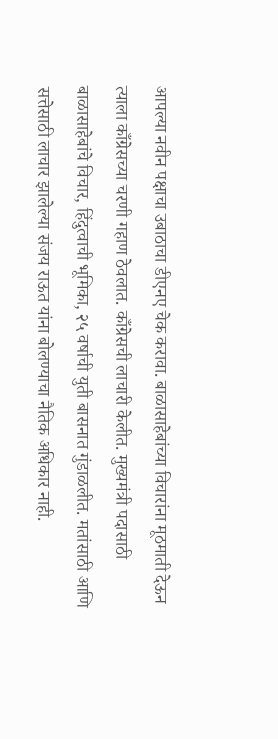आपल्या नवीन पक्षाचा उबाठाचा डीएनए चेक करावा. बाळासाहेबांच्या विचारांना मूठमाती देऊन त्याला काँग्रेसच्या चरणी गहाण ठेवलात. काँग्रेसची लाचारी केलीत. मुख्यमंत्री पदासाठी बाळासाहेबांचे विचार, हिंदुत्वाची भूमिका, २५ वर्षाची युती बासनात गुंडाळलीत. मतांसाठी आणि सत्तेसाठी लाचार झालेल्या संजय राऊत यांना बोलण्याचा नैतिक अधिकार नाही.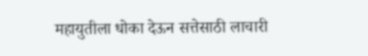महायुतीला धोका देऊन सत्तेसाठी लाचारी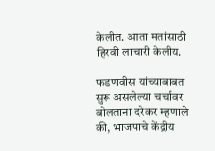केलीत. आता मतांसाठी हिरवी लाचारी केलीय.

फडणवीस यांच्याबाबत सुरू असलेल्या चर्चावर बोलताना दरेकर म्हणाले की, भाजपाचे केंद्रीय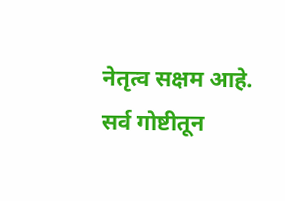नेतृत्व सक्षम आहे. सर्व गोष्टीतून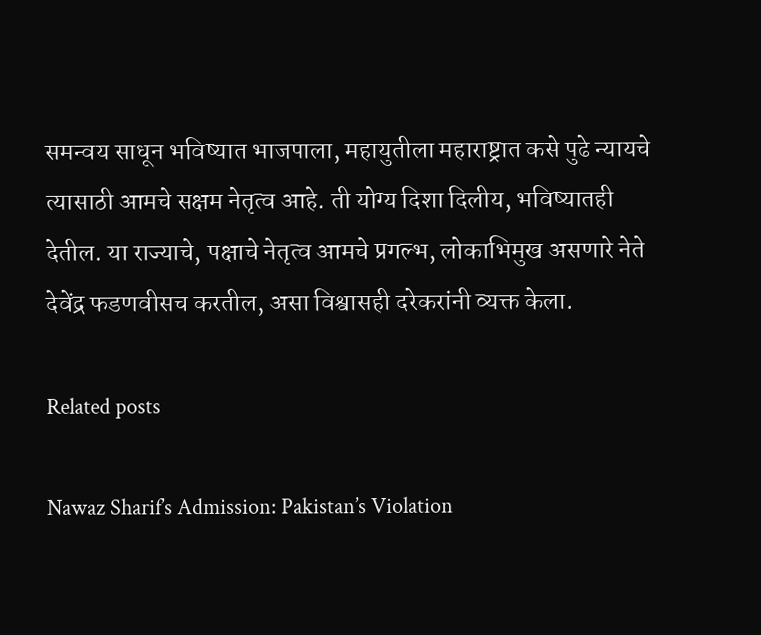समन्वय साधून भविष्यात भाजपाला, महायुतीला महाराष्ट्रात कसे पुढे न्यायचे त्यासाठी आमचे सक्षम नेतृत्व आहे. ती योग्य दिशा दिलीय, भविष्यातही देतील. या राज्याचे, पक्षाचे नेतृत्व आमचे प्रगल्भ, लोकाभिमुख असणारे नेते देवेंद्र फडणवीसच करतील, असा विश्वासही दरेकरांनी व्यक्त केला.

Related posts

Nawaz Sharif’s Admission: Pakistan’s Violation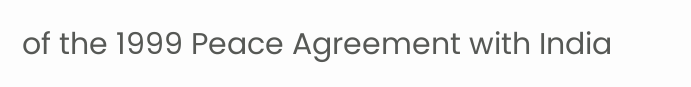of the 1999 Peace Agreement with India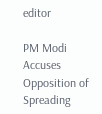editor

PM Modi Accuses Opposition of Spreading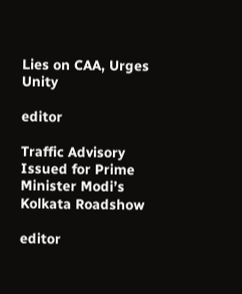Lies on CAA, Urges Unity

editor

Traffic Advisory Issued for Prime Minister Modi’s Kolkata Roadshow

editor